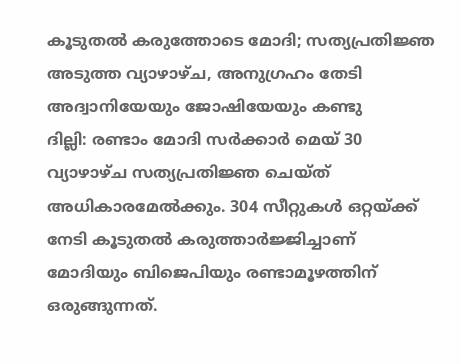കൂടുതൽ കരുത്തോടെ മോദി; സത്യപ്രതിജ്ഞ അടുത്ത വ്യാഴാഴ്ച, അനുഗ്രഹം തേടി അദ്വാനിയേയും ജോഷിയേയും കണ്ടു
ദില്ലി: രണ്ടാം മോദി സർക്കാർ മെയ് 30 വ്യാഴാഴ്ച സത്യപ്രതിജ്ഞ ചെയ്ത് അധികാരമേൽക്കും. 304 സീറ്റുകൾ ഒറ്റയ്ക്ക് നേടി കൂടുതൽ കരുത്താർജ്ജിച്ചാണ് മോദിയും ബിജെപിയും രണ്ടാമൂഴത്തിന് ഒരുങ്ങുന്നത്.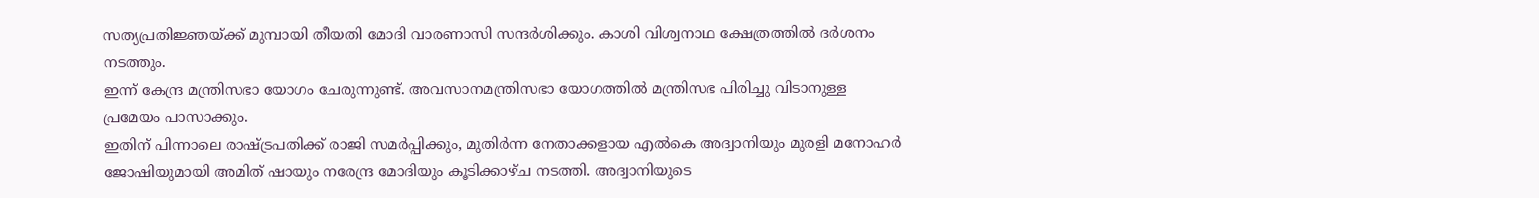സത്യപ്രതിജ്ഞയ്ക്ക് മുമ്പായി തീയതി മോദി വാരണാസി സന്ദർശിക്കും. കാശി വിശ്വനാഥ ക്ഷേത്രത്തിൽ ദർശനം നടത്തും.
ഇന്ന് കേന്ദ്ര മന്ത്രിസഭാ യോഗം ചേരുന്നുണ്ട്. അവസാനമന്ത്രിസഭാ യോഗത്തിൽ മന്ത്രിസഭ പിരിച്ചു വിടാനുള്ള പ്രമേയം പാസാക്കും.
ഇതിന് പിന്നാലെ രാഷ്ട്രപതിക്ക് രാജി സമർപ്പിക്കും, മുതിർന്ന നേതാക്കളായ എൽകെ അദ്വാനിയും മുരളി മനോഹർ ജോഷിയുമായി അമിത് ഷായും നരേന്ദ്ര മോദിയും കൂടിക്കാഴ്ച നടത്തി. അദ്വാനിയുടെ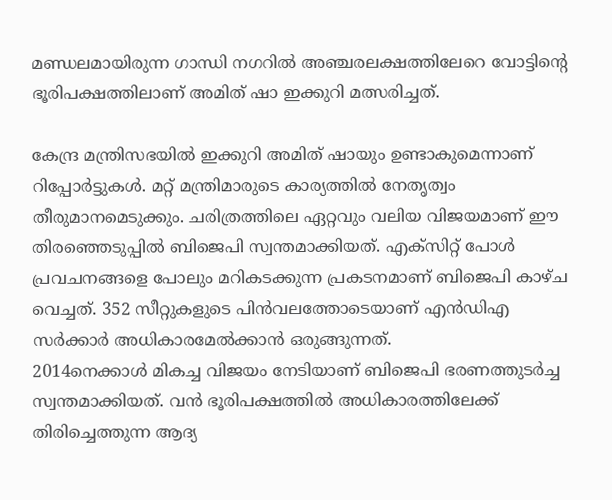മണ്ഡലമായിരുന്ന ഗാന്ധി നഗറിൽ അഞ്ചരലക്ഷത്തിലേറെ വോട്ടിന്റെ ഭൂരിപക്ഷത്തിലാണ് അമിത് ഷാ ഇക്കുറി മത്സരിച്ചത്.

കേന്ദ്ര മന്ത്രിസഭയിൽ ഇക്കുറി അമിത് ഷായും ഉണ്ടാകുമെന്നാണ് റിപ്പോർട്ടുകൾ. മറ്റ് മന്ത്രിമാരുടെ കാര്യത്തിൽ നേതൃത്വം തീരുമാനമെടുക്കും. ചരിത്രത്തിലെ ഏറ്റവും വലിയ വിജയമാണ് ഈ തിരഞ്ഞെടുപ്പിൽ ബിജെപി സ്വന്തമാക്കിയത്. എക്സിറ്റ് പോൾ പ്രവചനങ്ങളെ പോലും മറികടക്കുന്ന പ്രകടനമാണ് ബിജെപി കാഴ്ച വെച്ചത്. 352 സീറ്റുകളുടെ പിൻവലത്തോടെയാണ് എൻഡിഎ സർക്കാർ അധികാരമേൽക്കാൻ ഒരുങ്ങുന്നത്.
2014നെക്കാൾ മികച്ച വിജയം നേടിയാണ് ബിജെപി ഭരണത്തുടർച്ച സ്വന്തമാക്കിയത്. വൻ ഭൂരിപക്ഷത്തിൽ അധികാരത്തിലേക്ക് തിരിച്ചെത്തുന്ന ആദ്യ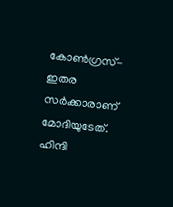കോൺഗ്രസ്- ഇതര സർക്കാരാണ് മോദിയുടേത്. ഹിന്ദി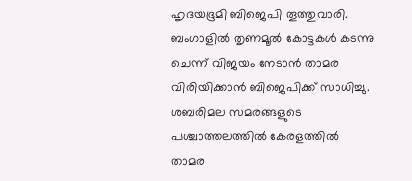ഹൃദയഭൂമി ബിജെപി തൂത്തുവാരി. ബംഗാളിൽ തൃണമൂൽ കോട്ടകൾ കടന്നു ചെന്ന് വിജയം നേടാൻ താമര വിരിയിക്കാൻ ബിജെപിക്ക് സാധിച്ചു.
ശബരിമല സമരങ്ങളുടെ പശ്ചാത്തലത്തിൽ കേരളത്തിൽ താമര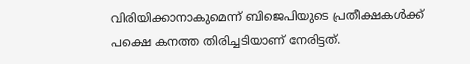വിരിയിക്കാനാകുമെന്ന് ബിജെപിയുടെ പ്രതീക്ഷകൾക്ക് പക്ഷെ കനത്ത തിരിച്ചടിയാണ് നേരിട്ടത്.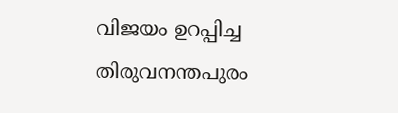വിജയം ഉറപ്പിച്ച തിരുവനന്തപുരം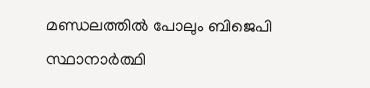മണ്ഡലത്തിൽ പോലും ബിജെപി സ്ഥാനാർത്ഥി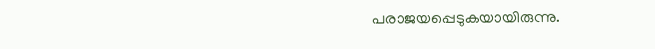പരാജയപ്പെടുകയായിരുന്നു.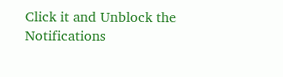Click it and Unblock the Notifications